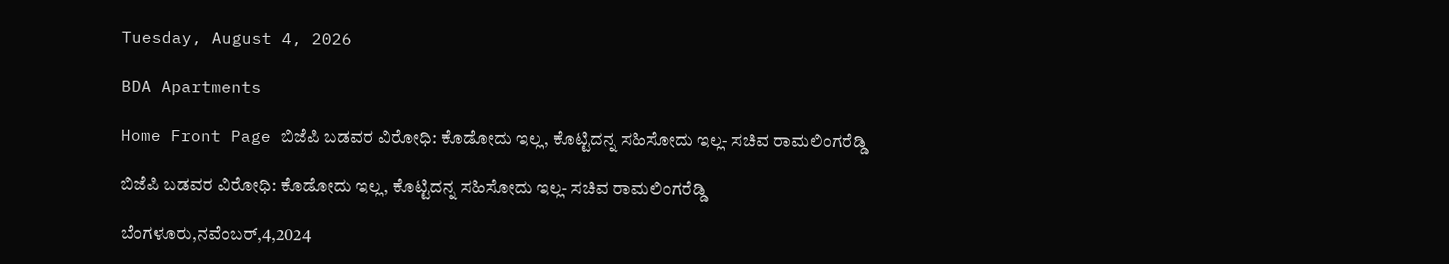Tuesday, August 4, 2026

BDA Apartments

Home Front Page ಬಿಜೆಪಿ ಬಡವರ ವಿರೋಧಿ: ಕೊಡೋದು ಇಲ್ಲ, ಕೊಟ್ಟಿದನ್ನ ಸಹಿಸೋದು ಇಲ್ಲ- ಸಚಿವ ರಾಮಲಿಂಗರೆಡ್ಡಿ

ಬಿಜೆಪಿ ಬಡವರ ವಿರೋಧಿ: ಕೊಡೋದು ಇಲ್ಲ, ಕೊಟ್ಟಿದನ್ನ ಸಹಿಸೋದು ಇಲ್ಲ- ಸಚಿವ ರಾಮಲಿಂಗರೆಡ್ಡಿ

ಬೆಂಗಳೂರು,ನವೆಂಬರ್,4,2024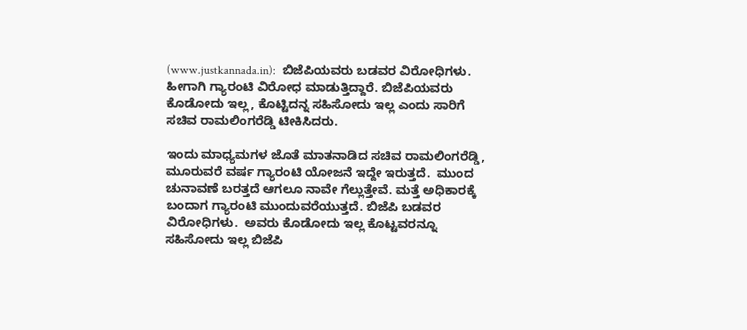(www.justkannada.in):  ಬಿಜೆಪಿಯವರು ಬಡವರ ವಿರೋಧಿಗಳು. ಹೀಗಾಗಿ ಗ್ಯಾರಂಟಿ ವಿರೋಧ ಮಾಡುತ್ತಿದ್ದಾರೆ. ಬಿಜೆಪಿಯವರು ಕೊಡೋದು ಇಲ್ಲ, ಕೊಟ್ಟಿದನ್ನ ಸಹಿಸೋದು ಇಲ್ಲ ಎಂದು ಸಾರಿಗೆ  ಸಚಿವ ರಾಮಲಿಂಗರೆಡ್ಡಿ ಟೀಕಿಸಿದರು.

ಇಂದು ಮಾಧ್ಯಮಗಳ ಜೊತೆ ಮಾತನಾಡಿದ ಸಚಿವ ರಾಮಲಿಂಗರೆಡ್ಡಿ, ಮೂರುವರೆ ವರ್ಷ ಗ್ಯಾರಂಟಿ ಯೋಜನೆ ಇದ್ದೇ ಇರುತ್ತದೆ.  ಮುಂದ ಚುನಾವಣೆ ಬರತ್ತದೆ ಆಗಲೂ ನಾವೇ ಗೆಲ್ಲುತ್ತೇವೆ. ಮತ್ತೆ ಅಧಿಕಾರಕ್ಕೆ ಬಂದಾಗ ಗ್ಯಾರಂಟಿ ಮುಂದುವರೆಯುತ್ತದೆ. ಬಿಜೆಪಿ ಬಡವರ ವಿರೋಧಿಗಳು.  ಅವರು ಕೊಡೋದು ಇಲ್ಲ ಕೊಟ್ಟವರನ್ನೂ ಸಹಿಸೋದು ಇಲ್ಲ ಬಿಜೆಪಿ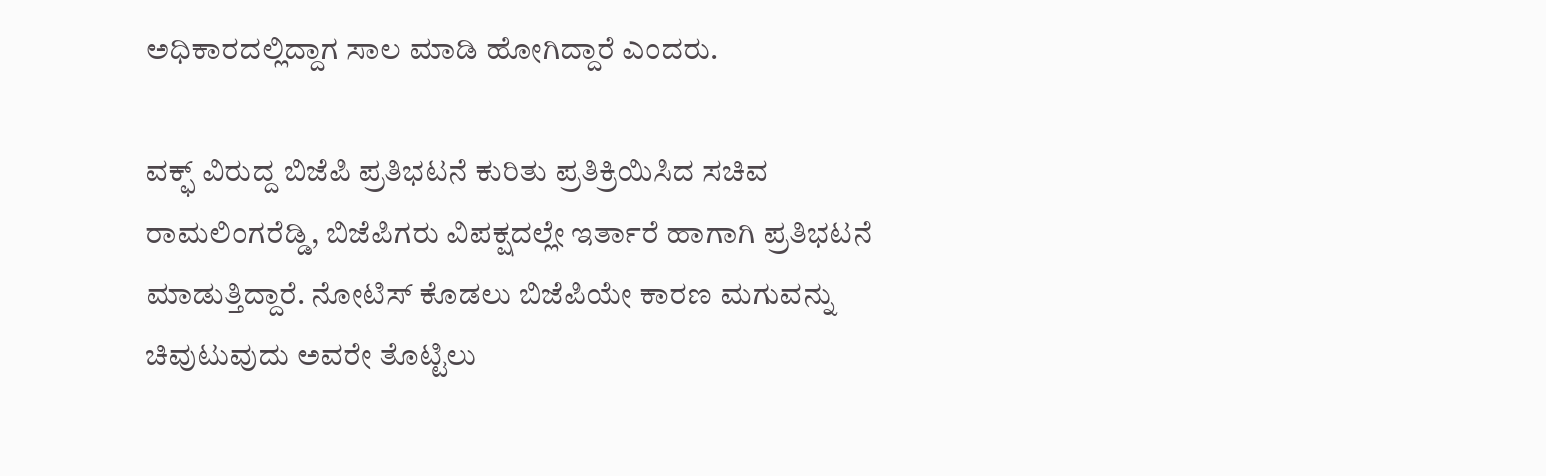ಅಧಿಕಾರದಲ್ಲಿದ್ದಾಗ ಸಾಲ ಮಾಡಿ ಹೋಗಿದ್ದಾರೆ ಎಂದರು.

ವಕ್ಫ್ ವಿರುದ್ದ ಬಿಜೆಪಿ ಪ್ರತಿಭಟನೆ ಕುರಿತು ಪ್ರತಿಕ್ರಿಯಿಸಿದ ಸಚಿವ ರಾಮಲಿಂಗರೆಡ್ಡಿ, ಬಿಜೆಪಿಗರು ವಿಪಕ್ಷದಲ್ಲೇ ಇರ್ತಾರೆ ಹಾಗಾಗಿ ಪ್ರತಿಭಟನೆ ಮಾಡುತ್ತಿದ್ದಾರೆ. ನೋಟಿಸ್ ಕೊಡಲು ಬಿಜೆಪಿಯೇ ಕಾರಣ ಮಗುವನ್ನು ಚಿವುಟುವುದು ಅವರೇ ತೊಟ್ಟಿಲು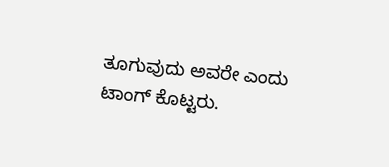ತೂಗುವುದು ಅವರೇ ಎಂದು ಟಾಂಗ್ ಕೊಟ್ಟರು.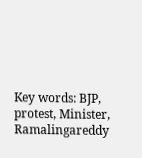Key words: BJP, protest, Minister, Ramalingareddy